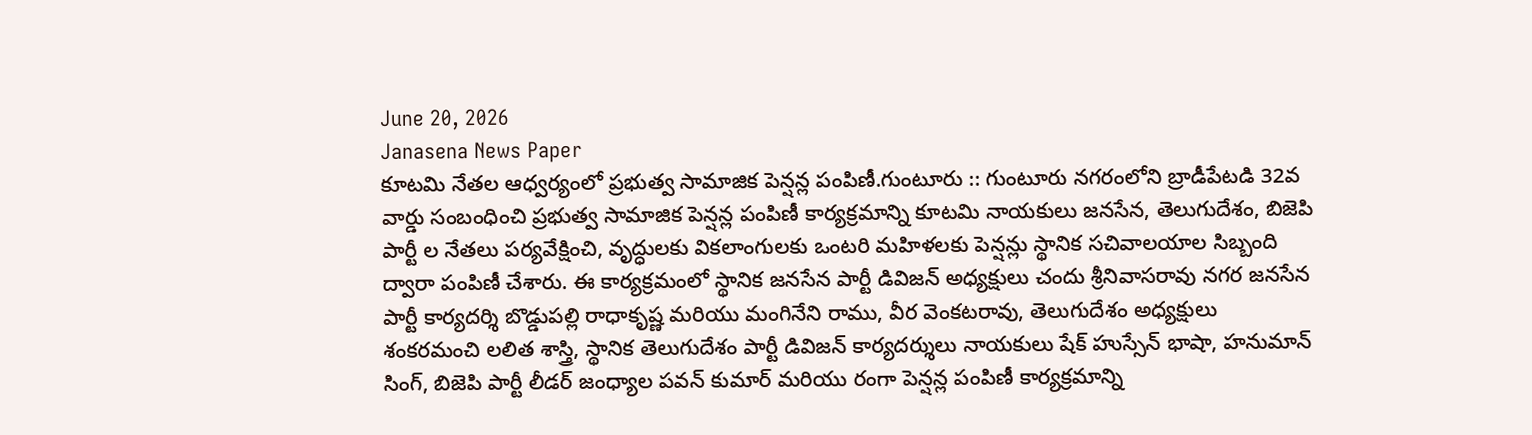June 20, 2026
Janasena News Paper
కూటమి నేతల ఆధ్వర్యంలో ప్రభుత్వ సామాజిక పెన్షన్ల పంపిణీ.గుంటూరు :: గుంటూరు నగరంలోని బ్రాడీపేటడి 32వ వార్డు సంబంధించి ప్రభుత్వ సామాజిక పెన్షన్ల పంపిణీ కార్యక్రమాన్ని కూటమి నాయకులు జనసేన, తెలుగుదేశం, బిజెపి పార్టీ ల నేతలు పర్యవేక్షించి, వృద్ధులకు వికలాంగులకు ఒంటరి మహిళలకు పెన్షన్లు స్థానిక సచివాలయాల సిబ్బంది ద్వారా పంపిణీ చేశారు. ఈ కార్యక్రమంలో స్థానిక జనసేన పార్టీ డివిజన్ అధ్యక్షులు చందు శ్రీనివాసరావు నగర జనసేన పార్టీ కార్యదర్శి బొడ్డుపల్లి రాధాకృష్ణ మరియు మంగినేని రాము, వీర వెంకటరావు, తెలుగుదేశం అధ్యక్షులు శంకరమంచి లలిత శాస్త్రి, స్థానిక తెలుగుదేశం పార్టీ డివిజన్ కార్యదర్శులు నాయకులు షేక్ హుస్సేన్ భాషా, హనుమాన్ సింగ్, బిజెపి పార్టీ లీడర్ జంధ్యాల పవన్ కుమార్ మరియు రంగా పెన్షన్ల పంపిణీ కార్యక్రమాన్ని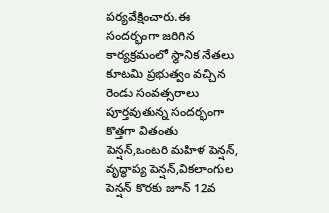పర్యవేక్షించారు.ఈ సందర్భంగా జరిగిన కార్యక్రమంలో స్థానిక నేతలు కూటమి ప్రభుత్వం వచ్చిన రెండు సంవత్సరాలు పూర్తవుతున్న సందర్భంగా కొత్తగా వితంతు పెన్షన్,ఒంటరి మహిళ పెన్షన్, వృద్ధాప్య పెన్షన్,వికలాంగుల పెన్షన్ కొరకు జూన్ 12వ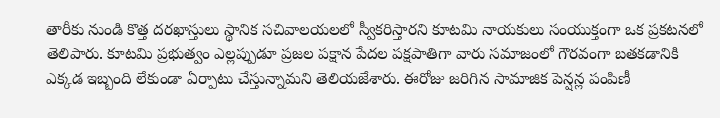తారీకు నుండి కొత్త దరఖాస్తులు స్థానిక సచివాలయలలో స్వీకరిస్తారని కూటమి నాయకులు సంయుక్తంగా ఒక ప్రకటనలో తెలిపారు. కూటమి ప్రభుత్వం ఎల్లప్పుడూ ప్రజల పక్షాన పేదల పక్షపాతిగా వారు సమాజంలో గౌరవంగా బతకడానికి ఎక్కడ ఇబ్బంది లేకుండా ఏర్పాటు చేస్తున్నామని తెలియజేశారు. ఈరోజు జరిగిన సామాజిక పెన్షన్ల పంపిణీ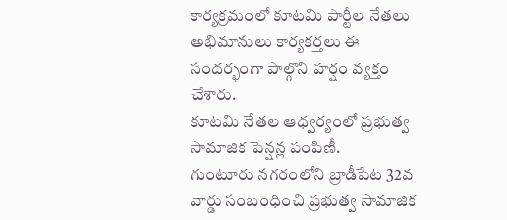కార్యక్రమంలో కూటమి పార్టీల నేతలు అభిమానులు కార్యకర్తలు ఈ సందర్భంగా పాల్గొని హర్షం వ్యక్తం చేశారు.
కూటమి నేతల ఆధ్వర్యంలో ప్రభుత్వ సామాజిక పెన్షన్ల పంపిణీ.                             గుంటూరు నగరంలోని బ్రాడీపేట 32వ వార్డు సంబంధించి ప్రభుత్వ సామాజిక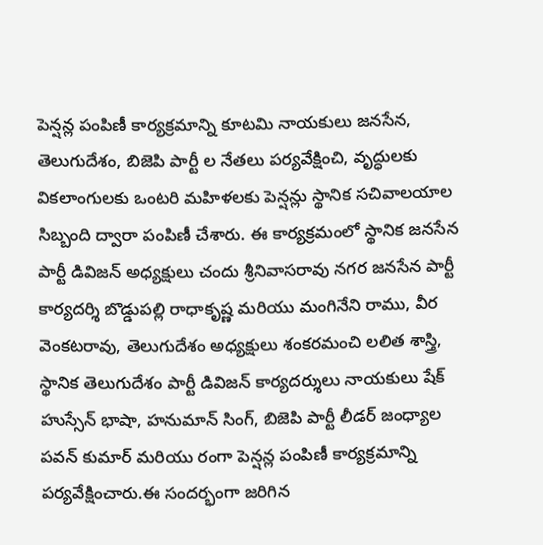పెన్షన్ల పంపిణీ కార్యక్రమాన్ని కూటమి నాయకులు జనసేన, తెలుగుదేశం, బిజెపి పార్టీ ల నేతలు పర్యవేక్షించి, వృద్ధులకు వికలాంగులకు ఒంటరి మహిళలకు పెన్షన్లు స్థానిక సచివాలయాల సిబ్బంది ద్వారా పంపిణీ చేశారు. ఈ కార్యక్రమంలో స్థానిక జనసేన పార్టీ డివిజన్ అధ్యక్షులు చందు శ్రీనివాసరావు నగర జనసేన పార్టీ కార్యదర్శి బొడ్డుపల్లి రాధాకృష్ణ మరియు మంగినేని రాము, వీర వెంకటరావు, తెలుగుదేశం అధ్యక్షులు శంకరమంచి లలిత శాస్త్రి, స్థానిక తెలుగుదేశం పార్టీ డివిజన్ కార్యదర్శులు నాయకులు షేక్ హుస్సేన్ భాషా, హనుమాన్ సింగ్, బిజెపి పార్టీ లీడర్ జంధ్యాల పవన్ కుమార్ మరియు రంగా పెన్షన్ల పంపిణీ కార్యక్రమాన్ని పర్యవేక్షించారు.ఈ సందర్భంగా జరిగిన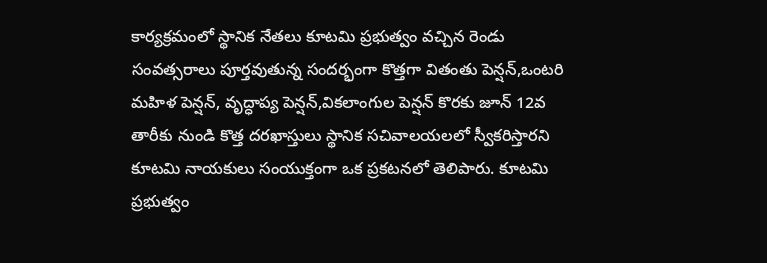కార్యక్రమంలో స్థానిక నేతలు కూటమి ప్రభుత్వం వచ్చిన రెండు సంవత్సరాలు పూర్తవుతున్న సందర్భంగా కొత్తగా వితంతు పెన్షన్,ఒంటరి మహిళ పెన్షన్, వృద్ధాప్య పెన్షన్,వికలాంగుల పెన్షన్ కొరకు జూన్ 12వ తారీకు నుండి కొత్త దరఖాస్తులు స్థానిక సచివాలయలలో స్వీకరిస్తారని కూటమి నాయకులు సంయుక్తంగా ఒక ప్రకటనలో తెలిపారు. కూటమి ప్రభుత్వం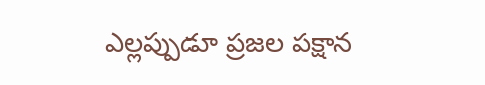ఎల్లప్పుడూ ప్రజల పక్షాన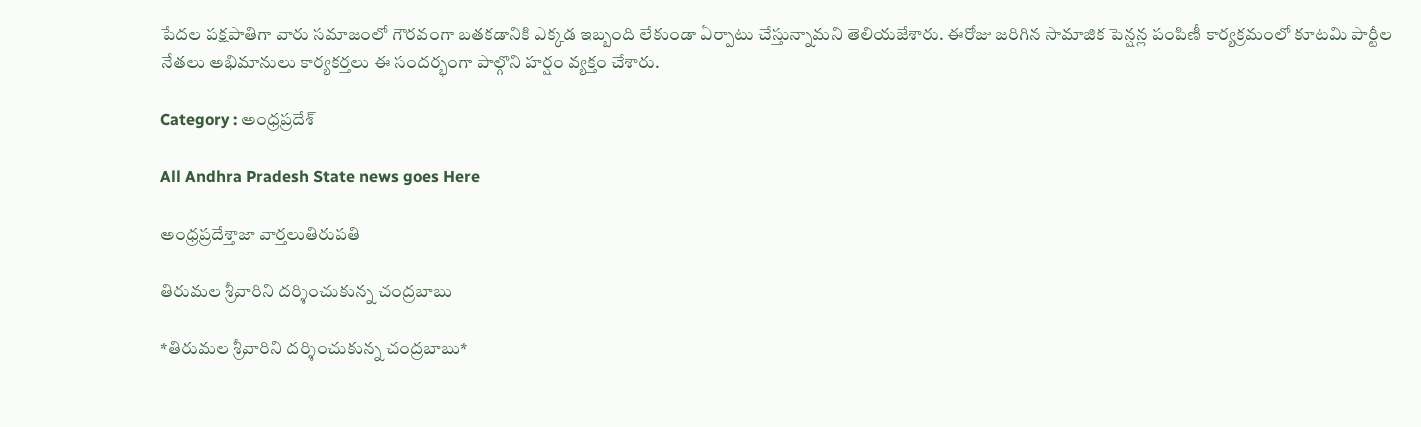పేదల పక్షపాతిగా వారు సమాజంలో గౌరవంగా బతకడానికి ఎక్కడ ఇబ్బంది లేకుండా ఏర్పాటు చేస్తున్నామని తెలియజేశారు. ఈరోజు జరిగిన సామాజిక పెన్షన్ల పంపిణీ కార్యక్రమంలో కూటమి పార్టీల నేతలు అభిమానులు కార్యకర్తలు ఈ సందర్భంగా పాల్గొని హర్షం వ్యక్తం చేశారు.

Category : అంధ్రప్రదేశ్

All Andhra Pradesh State news goes Here

అంధ్రప్రదేశ్తాజా వార్తలుతిరుపతి

తిరుమల శ్రీవారిని దర్శించుకున్న చంద్రబాబు

*తిరుమల శ్రీవారిని దర్శించుకున్న చంద్రబాబు*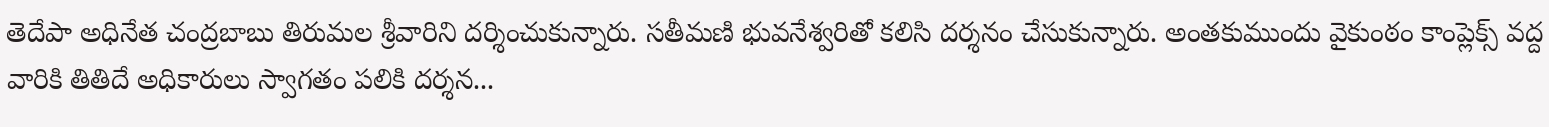తెదేపా అధినేత చంద్రబాబు తిరుమల శ్రీవారిని దర్శించుకున్నారు. సతీమణి భువనేశ్వరితో కలిసి దర్శనం చేసుకున్నారు. అంతకుముందు వైకుంఠం కాంప్లెక్స్‌ వద్ద వారికి తితిదే అధికారులు స్వాగతం పలికి దర్శన...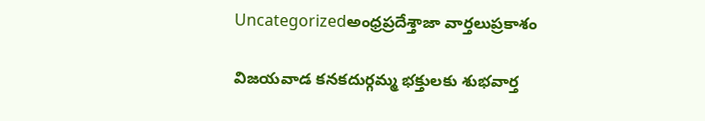Uncategorizedఅంధ్రప్రదేశ్తాజా వార్తలుప్రకాశం

విజయవాడ కనకదుర్గమ్మ భక్తులకు శుభవార్త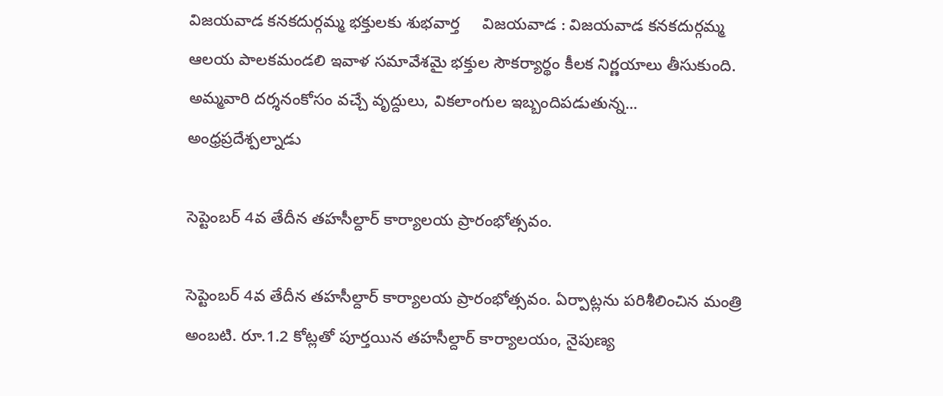విజయవాడ కనకదుర్గమ్మ భక్తులకు శుభవార్త     విజయవాడ : విజయవాడ కనకదుర్గమ్మ ఆలయ పాలకమండలి ఇవాళ సమావేశమై భక్తుల సౌకర్యార్థం కీలక నిర్ణయాలు తీసుకుంది. అమ్మవారి దర్శనంకోసం వచ్చే వృద్దులు, వికలాంగుల ఇబ్బందిపడుతున్న...
అంధ్రప్రదేశ్పల్నాడు

సెప్టెంబర్ 4వ తేదీన తహసీల్దార్ కార్యాలయ ప్రారంభోత్సవం.

సెప్టెంబర్ 4వ తేదీన తహసీల్దార్ కార్యాలయ ప్రారంభోత్సవం. ఏర్పాట్లను పరిశీలించిన మంత్రి అంబటి. రూ.1.2 కోట్లతో పూర్తయిన తహసీల్దార్ కార్యాలయం, నైపుణ్య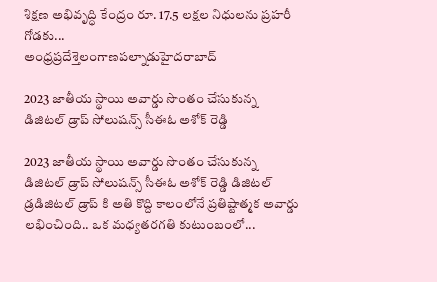శిక్షణ అభివృద్ధి కేంద్రం రూ. 17.5 లక్షల నిధులను ప్రహరీ గోడకు...
అంధ్రప్రదేశ్తెలంగాణపల్నాడుహైదరాబాద్

2023 జాతీయ స్థాయి అవార్డు సొంతం చేసుకున్న డిజిటల్ డ్రాప్ సోలుషన్స్ సీఈఓ అశోక్ రెడ్డి

2023 జాతీయ స్థాయి అవార్డు సొంతం చేసుకున్న డిజిటల్ డ్రాప్ సోలుషన్స్ సీఈఓ అశోక్ రెడ్డి డిజిటల్ డ్రడిజిటల్ డ్రాప్ కి అతి కొద్ది కాలంలోనే ప్రతిష్టాత్మక అవార్డు లభించింది.. ఒక మధ్యతరగతి కుటుంబంలో...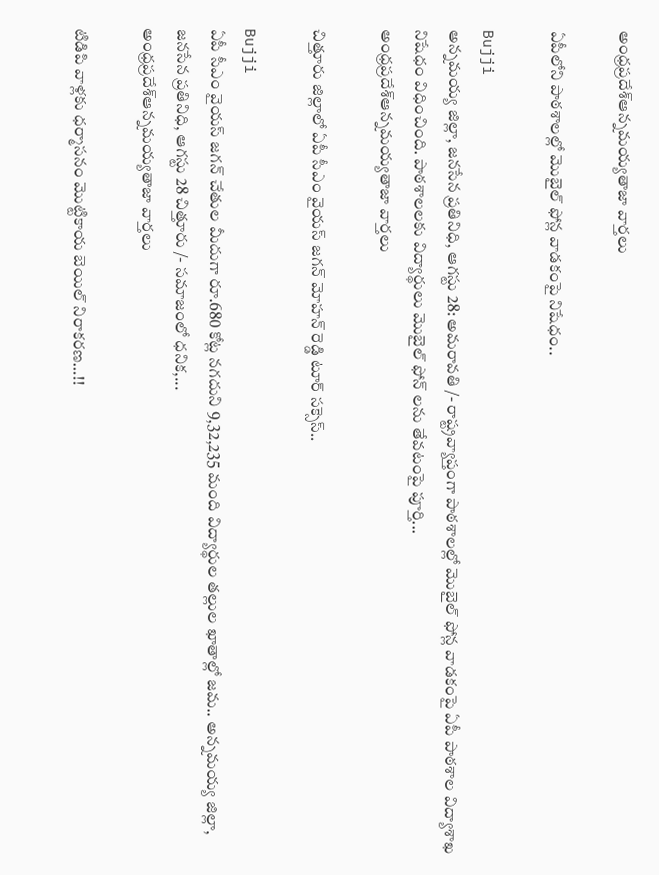అంధ్రప్రదేశ్ఆన్నమయ్యతాజా వార్తలు

ఏపీలోని పాఠశాలల్లో మొబైల్‌ ఫోన్ల వాడకంపై నిషేధం..

Bujji
అన్నమయ్య జిల్లా, జనసేన ప్రతినిధి, ఆగస్టు 28: అమరావతి /- రాష్ట్రవ్యాప్తంగా పాఠశాలల్లో మొబైల్‌ ఫోన్ల వాడకంపై ఏపీ పాఠశాల విద్యాశాఖ నిషేధం విధించింది. పాఠశాలలకు విద్యార్థులు మొబైల్ ఫోన్ లను తేవటంపై పూర్తి...
అంధ్రప్రదేశ్ఆన్నమయ్యతాజా వార్తలు

చిత్తూరు జిల్లాలో ఏపీ సీఎం వైయస్ జగన్ మోహన్ రెడ్డి టూర్ సక్సెస్..

Bujji
ఏపీ సీఎం వైయస్ జగన్ చేతుల మీదుగా రూ.680 కోట్ల నగదుని 9,32,235 మంది విద్యార్థుల తల్లుల ఖాతాల్లో జమ.. అన్నమయ్య జిల్లా, జనసేన ప్రతినిధి, ఆగస్టు 28 చిత్తూరు /- సమాజంలో ధనిక,...
అంధ్రప్రదేశ్ఆన్నమయ్యతాజా వార్తలు

టిడిపి వాళ్లకు ధర్మాసనం మొట్టికాయ బెయిల్ నిరాకరణ…!!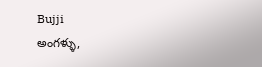Bujji
అంగళ్ళు,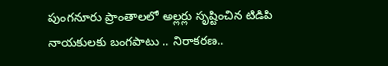పుంగనూరు ప్రాంతాలలో అల్లర్లు సృష్టించిన టిడిపి నాయకులకు బంగపాటు .. నిరాకరణ..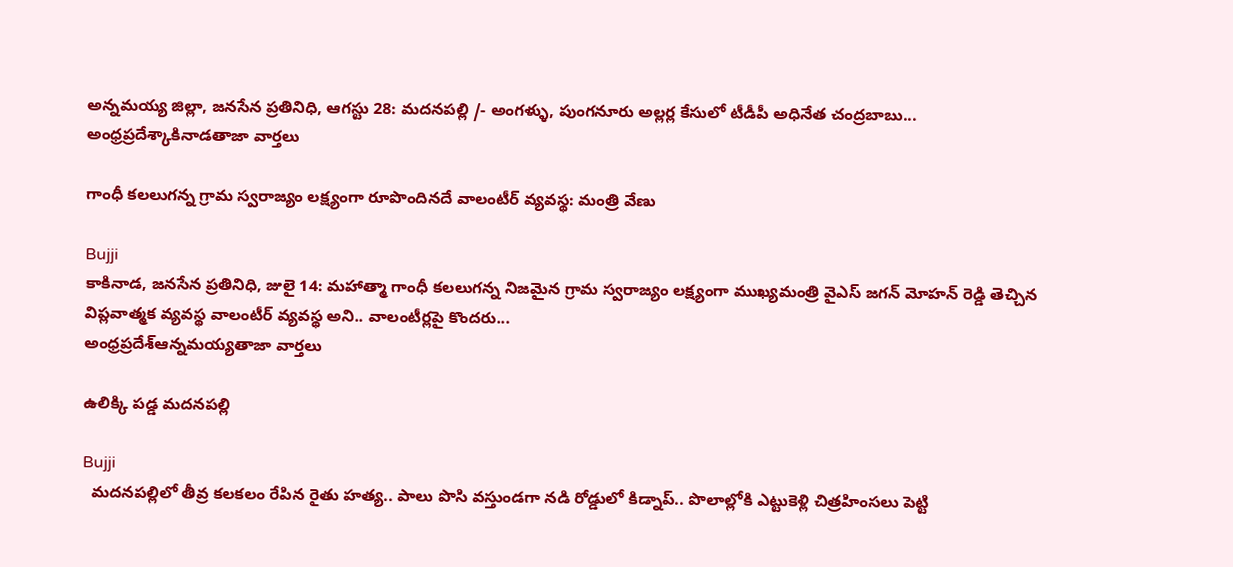అన్నమయ్య జిల్లా, జనసేన ప్రతినిధి, ఆగస్టు 28: మదనపల్లి /- అంగళ్ళు, పుంగనూరు అల్లర్ల కేసులో టీడీపీ అధినేత చంద్రబాబు...
అంధ్రప్రదేశ్కాకినాడతాజా వార్తలు

గాంధీ క‌ల‌లుగ‌న్న గ్రామ స్వ‌రాజ్యం ల‌క్ష్యంగా రూపొందినదే వాలంటీర్ వ్య‌వ‌స్థ: మంత్రి వేణు

Bujji
కాకినాడ, జనసేన ప్రతినిధి, జులై 14: మ‌హాత్మా గాంధీ క‌ల‌లుగ‌న్న నిజ‌మైన గ్రామ స్వ‌రాజ్యం ల‌క్ష్యంగా ముఖ్య‌మంత్రి వైఎస్ జ‌గ‌న్ మోహ‌న్ రెడ్డి తెచ్చిన విప్ల‌వాత్మ‌క వ్య‌వ‌స్థ వాలంటీర్ వ్య‌వ‌స్థ అని.. వాలంటీర్ల‌పై కొంద‌రు...
అంధ్రప్రదేశ్ఆన్నమయ్యతాజా వార్తలు

ఉలిక్కి పడ్డ మదనపల్లి

Bujji
  మదనపల్లిలో తీవ్ర కలకలం రేపిన రైతు హత్య.. పాలు పొసి వస్తుండగా నడి రోడ్డులో కిడ్నాప్.. పొలాల్లోకి ఎట్టుకెళ్లి చిత్రహింసలు పెట్టి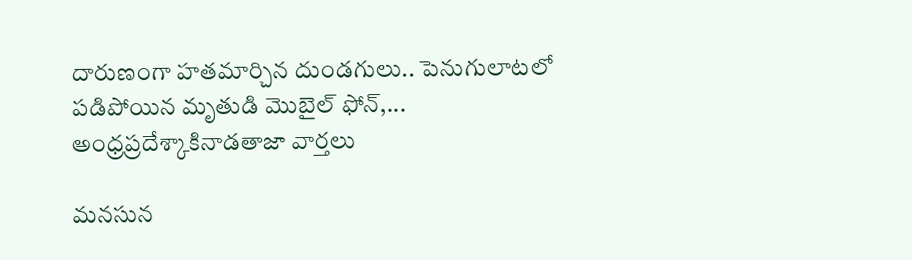దారుణంగా హతమార్చిన దుండగులు.. పెనుగులాటలో పడిపోయిన మృతుడి మొబైల్ ఫోన్,...
అంధ్రప్రదేశ్కాకినాడతాజా వార్తలు

మనసున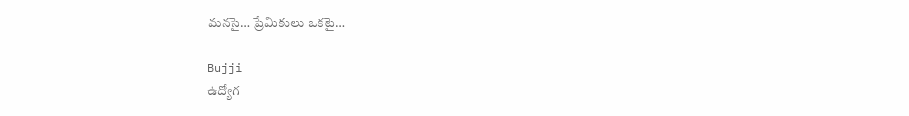మనసై… ప్రేమికులు ఒకటై…

Bujji
ఉద్యోగ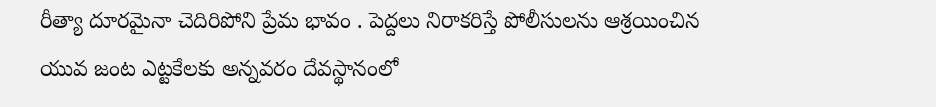రీత్యా దూరమైనా చెదిరిపోని ప్రేమ భావం . పెద్దలు నిరాకరిస్తే పోలీసులను ఆశ్రయించిన యువ జంట ఎట్టకేలకు అన్నవరం దేవస్థానంలో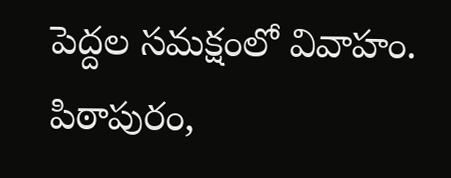పెద్దల సమక్షంలో వివాహం. పిఠాపురం,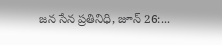జన సేన ప్రతినిధి, జూన్ 26:...